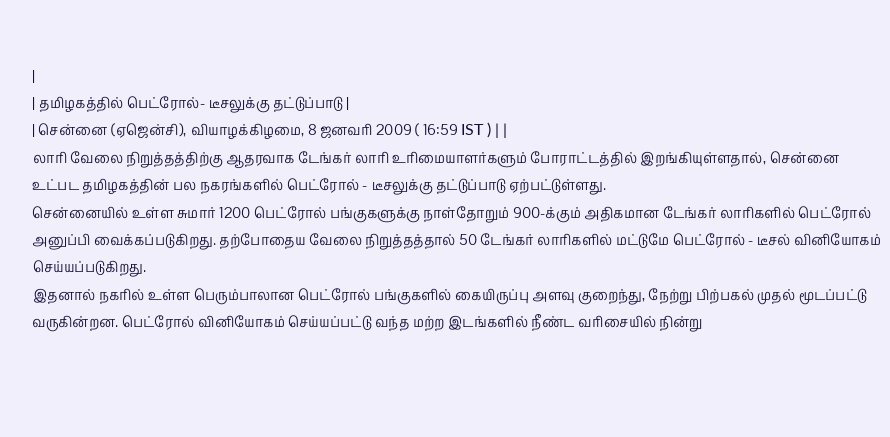|
| தமிழகத்தில் பெட்ரோல்- டீசலுக்கு தட்டுப்பாடு |
| சென்னை (ஏஜென்சி), வியாழக்கிழமை, 8 ஜனவரி 2009 ( 16:59 IST ) | |
லாரி வேலை நிறுத்தத்திற்கு ஆதரவாக டேங்கர் லாரி உரிமையாளர்களும் போராட்டத்தில் இறங்கியுள்ளதால், சென்னை உட்பட தமிழகத்தின் பல நகரங்களில் பெட்ரோல் - டீசலுக்கு தட்டுப்பாடு ஏற்பட்டுள்ளது.
சென்னையில் உள்ள சுமார் 1200 பெட்ரோல் பங்குகளுக்கு நாள்தோறும் 900-க்கும் அதிகமான டேங்கர் லாரிகளில் பெட்ரோல் அனுப்பி வைக்கப்படுகிறது. தற்போதைய வேலை நிறுத்தத்தால் 50 டேங்கர் லாரிகளில் மட்டுமே பெட்ரோல் - டீசல் வினியோகம் செய்யப்படுகிறது.
இதனால் நகரில் உள்ள பெரும்பாலான பெட்ரோல் பங்குகளில் கையிருப்பு அளவு குறைந்து, நேற்று பிற்பகல் முதல் மூடப்பட்டு வருகின்றன. பெட்ரோல் வினியோகம் செய்யப்பட்டு வந்த மற்ற இடங்களில் நீண்ட வரிசையில் நின்று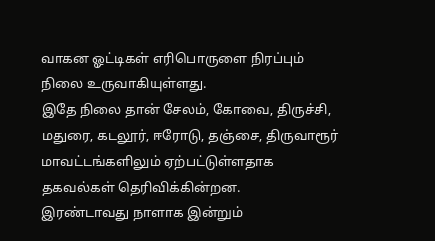வாகன ஓட்டிகள் எரிபொருளை நிரப்பும் நிலை உருவாகியுள்ளது.
இதே நிலை தான் சேலம், கோவை, திருச்சி, மதுரை, கடலூர், ஈரோடு, தஞ்சை, திருவாரூர் மாவட்டங்களிலும் ஏற்பட்டுள்ளதாக தகவல்கள் தெரிவிக்கின்றன.
இரண்டாவது நாளாக இன்றும்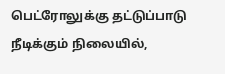பெட்ரோலுக்கு தட்டுப்பாடு நீடிக்கும் நிலையில்,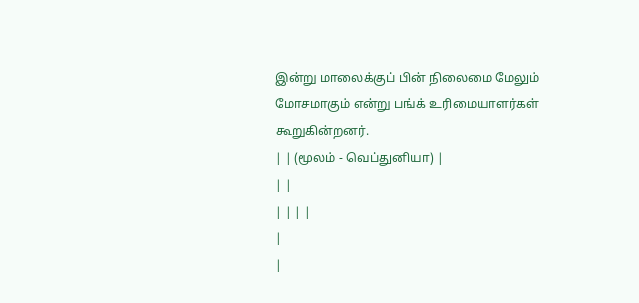இன்று மாலைக்குப் பின் நிலைமை மேலும் மோசமாகும் என்று பங்க் உரிமையாளர்கள் கூறுகின்றனர்.
| | (மூலம் - வெப்துனியா) |
| |
| | | |
|
|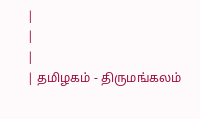|
|
|
| தமிழகம் - திருமங்கலம்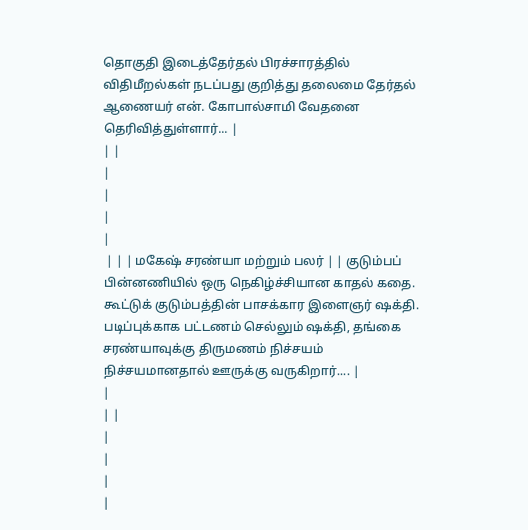தொகுதி இடைத்தேர்தல் பிரச்சாரத்தில் விதிமீறல்கள் நடப்பது குறித்து தலைமை தேர்தல் ஆணையர் என். கோபால்சாமி வேதனை தெரிவித்துள்ளார்... |
| |
|
|
|
|
 | | | மகேஷ் சரண்யா மற்றும் பலர் | | குடும்பப் பின்னணியில் ஒரு நெகிழ்ச்சியான காதல் கதை.
கூட்டுக் குடும்பத்தின் பாசக்கார இளைஞர் ஷக்தி. படிப்புக்காக பட்டணம் செல்லும் ஷக்தி, தங்கை சரண்யாவுக்கு திருமணம் நிச்சயம் நிச்சயமானதால் ஊருக்கு வருகிறார்.... |
|
| |
|
|
|
|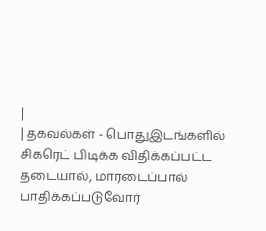|
| தகவல்கள் - பொதுஇடங்களில் சிகரெட் பிடிக்க விதிக்கப்பட்ட தடையால், மாரடைப்பால் பாதிக்கப்படுவோர்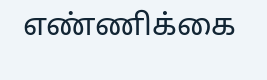எண்ணிக்கை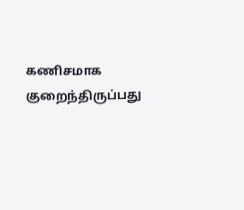கணிசமாக குறைந்திருப்பது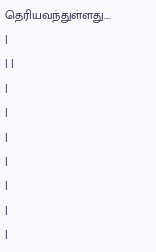தெரியவந்துள்ளது.... |
| |
|
|
|
|
|
|
|